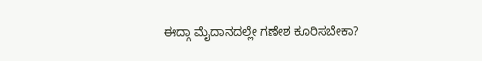ಈದ್ಗಾ ಮೈದಾನದಲ್ಲೇ ಗಣೇಶ ಕೂರಿಸಬೇಕಾ?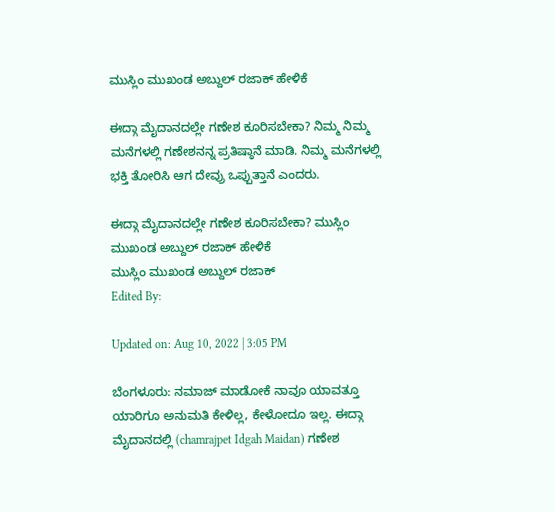ಮುಸ್ಲಿಂ ಮುಖಂಡ ಅಬ್ದುಲ್ ರಜಾಕ್ ಹೇಳಿಕೆ

ಈದ್ಗಾ ಮೈದಾನದಲ್ಲೇ ಗಣೇಶ ಕೂರಿಸಬೇಕಾ? ನಿಮ್ಮ ನಿಮ್ಮ ಮನೆಗಳಲ್ಲಿ ಗಣೇಶನನ್ನ ಪ್ರತಿಷ್ಠಾನೆ ಮಾಡಿ. ನಿಮ್ಮ ಮನೆಗಳಲ್ಲಿ ಭಕ್ತಿ ತೋರಿಸಿ ಆಗ ದೇವ್ರು ಒಪ್ಪುತ್ತಾನೆ ಎಂದರು.

ಈದ್ಗಾ ಮೈದಾನದಲ್ಲೇ ಗಣೇಶ ಕೂರಿಸಬೇಕಾ? ಮುಸ್ಲಿಂ ಮುಖಂಡ ಅಬ್ದುಲ್ ರಜಾಕ್ ಹೇಳಿಕೆ
ಮುಸ್ಲಿಂ ಮುಖಂಡ ಅಬ್ದುಲ್ ರಜಾಕ್
Edited By:

Updated on: Aug 10, 2022 | 3:05 PM

ಬೆಂಗಳೂರು: ನಮಾಜ್ ಮಾಡೋಕೆ ನಾವೂ ಯಾವತ್ತೂ ಯಾರಿಗೂ ಅನುಮತಿ ಕೇಳಿಲ್ಲ, ಕೇಳೋದೂ ಇಲ್ಲ. ಈದ್ಗಾ ಮೈದಾನದಲ್ಲಿ (chamrajpet Idgah Maidan) ಗಣೇಶ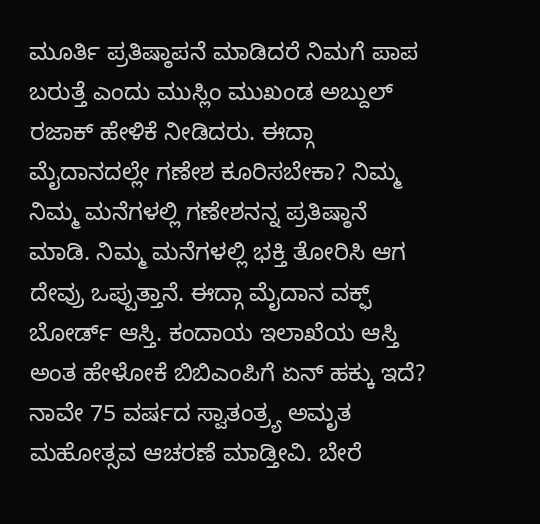ಮೂರ್ತಿ ಪ್ರತಿಷ್ಠಾಪನೆ ಮಾಡಿದರೆ ನಿಮಗೆ ಪಾಪ ಬರುತ್ತೆ ಎಂದು ಮುಸ್ಲಿಂ ಮುಖಂಡ ಅಬ್ದುಲ್ ರಜಾಕ್ ಹೇಳಿಕೆ ನೀಡಿದರು. ಈದ್ಗಾ ಮೈದಾನದಲ್ಲೇ ಗಣೇಶ ಕೂರಿಸಬೇಕಾ? ನಿಮ್ಮ ನಿಮ್ಮ ಮನೆಗಳಲ್ಲಿ ಗಣೇಶನನ್ನ ಪ್ರತಿಷ್ಠಾನೆ ಮಾಡಿ. ನಿಮ್ಮ ಮನೆಗಳಲ್ಲಿ ಭಕ್ತಿ ತೋರಿಸಿ ಆಗ ದೇವ್ರು ಒಪ್ಪುತ್ತಾನೆ. ಈದ್ಗಾ ಮೈದಾನ ವಕ್ಫ್ ಬೋರ್ಡ್ ಆಸ್ತಿ. ಕಂದಾಯ ಇಲಾಖೆಯ ಆಸ್ತಿ ಅಂತ ಹೇಳೋಕೆ ಬಿಬಿಎಂಪಿಗೆ ಏನ್ ಹಕ್ಕು ಇದೆ? ನಾವೇ 75 ವರ್ಷದ ಸ್ವಾತಂತ್ರ್ಯ ಅಮೃತ ಮಹೋತ್ಸವ ಆಚರಣೆ ಮಾಡ್ತೀವಿ. ಬೇರೆ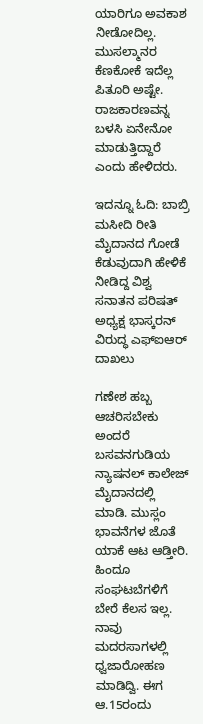ಯಾರಿಗೂ ಅವಕಾಶ ನೀಡೋದಿಲ್ಲ. ಮುಸಲ್ಮಾನರ ಕೆಣಕೋಕೆ ಇದೆಲ್ಲ ಪಿತೂರಿ ಅಷ್ಟೇ. ರಾಜಕಾರಣವನ್ನ ಬಳಸಿ ಏನೇನೋ ಮಾಡುತ್ತಿದ್ದಾರೆ ಎಂದು ಹೇಳಿದರು.

ಇದನ್ನೂ ಓದಿ: ಬಾಬ್ರಿ ಮಸೀದಿ ರೀತಿ ಮೈದಾನದ ಗೋಡೆ ಕೆಡುವುದಾಗಿ ಹೇಳಿಕೆ ನೀಡಿದ್ದ ವಿಶ್ವ ಸನಾತನ ಪರಿಷತ್ ಅಧ್ಯಕ್ಷ ಭಾಸ್ಕರನ್ ವಿರುದ್ಧ ಎಫ್ಐಆರ್ ದಾಖಲು

ಗಣೇಶ ಹಬ್ಬ ಆಚರಿಸಬೇಕು ಅಂದರೆ ಬಸವನಗುಡಿಯ ನ್ಯಾಷನಲ್ ಕಾಲೇಜ್ ಮೈದಾನದಲ್ಲಿ ಮಾಡಿ. ಮುಸ್ಲಂ ಭಾವನೆಗಳ ಜೊತೆ ಯಾಕೆ ಆಟ ಆಡ್ತೀರಿ. ಹಿಂದೂ ಸಂಘಟಬೆಗಳಿಗೆ ಬೇರೆ ಕೆಲಸ ಇಲ್ಲ. ನಾವು ಮದರಸಾಗಳಲ್ಲಿ ಧ್ವಜಾರೋಹಣ ಮಾಡಿದ್ವಿ. ಈಗ ಆ.15ರಂದು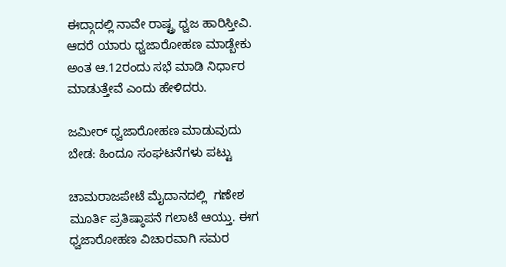ಈದ್ಗಾದಲ್ಲಿ ನಾವೇ ರಾಷ್ಟ್ರ ಧ್ವಜ ಹಾರಿಸ್ತೀವಿ. ಆದರೆ ಯಾರು ಧ್ವಜಾರೋಹಣ ಮಾಡ್ಬೇಕು ಅಂತ ಆ.12ರಂದು ಸಭೆ ಮಾಡಿ ನಿರ್ಧಾರ ಮಾಡುತ್ತೇವೆ ಎಂದು ಹೇಳಿದರು.

ಜಮೀರ್ ಧ್ವಜಾರೋಹಣ ಮಾಡುವುದು ಬೇಡ: ಹಿಂದೂ ಸಂಘಟನೆಗಳು ಪಟ್ಟು

ಚಾಮರಾಜಪೇಟೆ ಮೈದಾನದಲ್ಲಿ  ಗಣೇಶ ಮೂರ್ತಿ ಪ್ರತಿಷ್ಠಾಪನೆ ಗಲಾಟೆ ಆಯ್ತು‌. ಈಗ ಧ್ವಜಾರೋಹಣ ವಿಚಾರವಾಗಿ ಸಮರ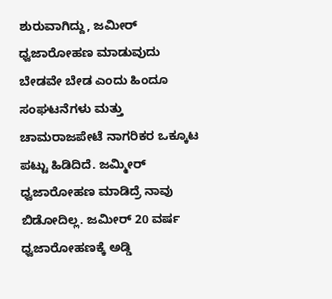ಶುರುವಾಗಿದ್ದು, ಜಮೀರ್ ಧ್ವಜಾರೋಹಣ ಮಾಡುವುದು ಬೇಡವೇ ಬೇಡ ಎಂದು ಹಿಂದೂ ಸಂಘಟನೆಗಳು ಮತ್ತು ಚಾಮರಾಜಪೇಟೆ ನಾಗರಿಕರ ಒಕ್ಕೂಟ ಪಟ್ಟು ಹಿಡಿದಿದೆ. ಜಮ್ಮೀರ್ ಧ್ವಜಾರೋಹಣ ಮಾಡಿದ್ರೆ ನಾವು ಬಿಡೋದಿಲ್ಲ. ಜಮೀರ್ 20 ವರ್ಷ ಧ್ವಜಾರೋಹಣಕ್ಕೆ ಅಡ್ಡಿ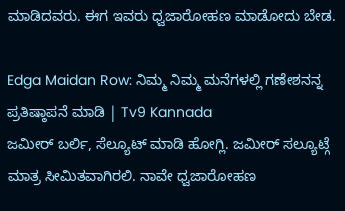ಮಾಡಿದವರು. ಈಗ ಇವರು ಧ್ವಜಾರೋಹಣ ಮಾಡೋದು ಬೇಡ.

Edga Maidan Row: ನಿಮ್ಮ ನಿಮ್ಮ ಮನೆಗಳಲ್ಲಿ ಗಣೇಶನನ್ನ ಪ್ರತಿಷ್ಠಾಪನೆ ಮಾಡಿ | Tv9 Kannada
ಜಮೀರ್ ಬರ್ಲಿ, ಸೆಲ್ಯೂಟ್ ಮಾಡಿ ಹೋಗ್ಲಿ. ಜಮೀರ್ ಸಲ್ಯೂಟ್ಗೆ ಮಾತ್ರ ಸೀಮಿತವಾಗಿರಲಿ. ನಾವೇ ಧ್ವಜಾರೋಹಣ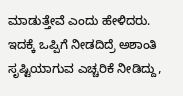ಮಾಡುತ್ತೇವೆ ಎಂದು ಹೇಳಿದರು. ಇದಕ್ಕೆ ಒಪ್ಪಿಗೆ ನೀಡದಿದ್ರೆ ಅಶಾಂತಿ ಸೃಷ್ಟಿಯಾಗುವ ಎಚ್ಚರಿಕೆ ನೀಡಿದ್ದು,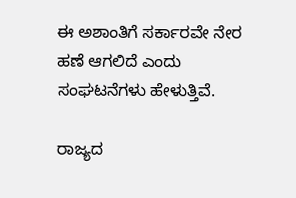ಈ ಅಶಾಂತಿಗೆ ಸರ್ಕಾರವೇ ನೇರ ಹಣೆ ಆಗಲಿದೆ ಎಂದು ಸಂಘಟನೆಗಳು ಹೇಳುತ್ತಿವೆ.

ರಾಜ್ಯದ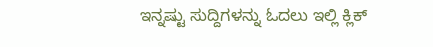ಇನ್ನಷ್ಟು ಸುದ್ದಿಗಳನ್ನು ಓದಲು ಇಲ್ಲಿ ಕ್ಲಿಕ್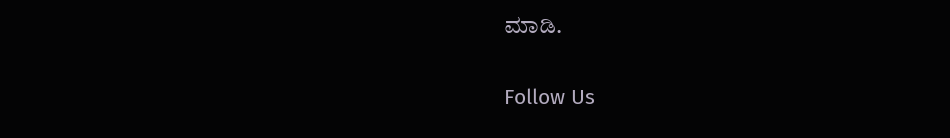ಮಾಡಿ.

Follow Us